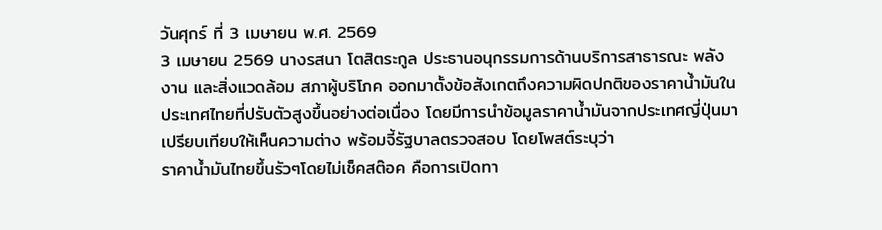วันศุกร์ ที่ 3 เมษายน พ.ศ. 2569
3 เมษายน 2569 นางรสนา โตสิตระกูล ประธานอนุกรรมการด้านบริการสาธารณะ พลังงาน และสิ่งแวดล้อม สภาผู้บริโภค ออกมาตั้งข้อสังเกตถึงความผิดปกติของราคาน้ำมันในประเทศไทยที่ปรับตัวสูงขึ้นอย่างต่อเนื่อง โดยมีการนำข้อมูลราคาน้ำมันจากประเทศญี่ปุ่นมาเปรียบเทียบให้เห็นความต่าง พร้อมจี้รัฐบาลตรวจสอบ โดยโพสต์ระบุว่า
ราคาน้ำมันไทยขึ้นรัวๆโดยไม่เช็คสต๊อค คือการเปิดทา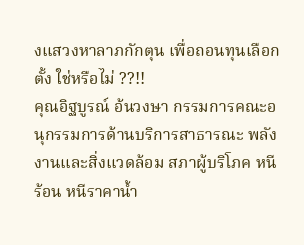งแสวงหาลาภกักตุน เพื่อถอนทุนเลือกตั้ง ใช่หรือไม่ ??!!
คุณอิฐบูรณ์ อ้นวงษา กรรมการคณะอนุกรรมการด้านบริการสาธารณะ พลังงานและสิ่งแวดล้อม สภาผู้บริโภค หนีร้อน หนีราคาน้ำ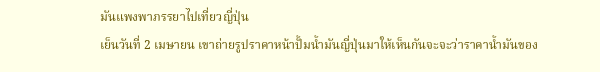มันแพงพาภรรยาไปเที่ยวญี่ปุ่น
เย็นวันที่ 2 เมษายน เขาถ่ายรูปราคาหน้าปั้มน้ำมันญี่ปุ่นมาให้เห็นกันจะจะว่าราคาน้ำมันของ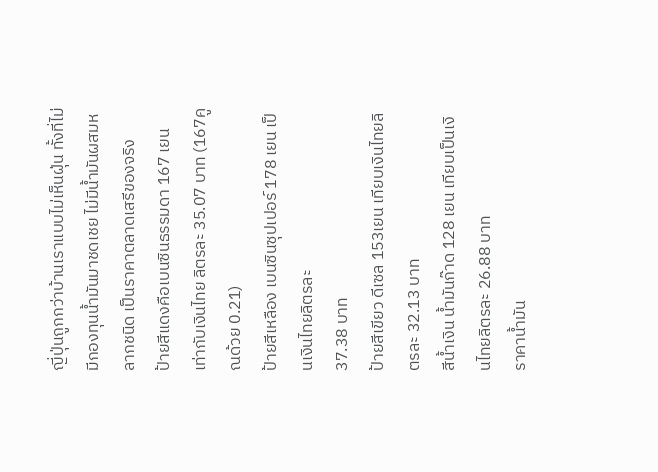ญี่ปุ่นถูกกว่าบ้านเราแบบไม่เห็นฝุ่น ทั้งที่ไม่มีกองทุนน้ำมันมาชดเชย ไม่มีน้ำมันผสมหลากชนิด เป็นราคาตลาดเสรีของจริง
ป้ายสีแดงคือเบนซินธรรมดา 167 เยน เท่ากับเงินไทย ลิตรละ 35.07 บาท (167คูณด้วย 0.21)
ป้ายสีเหลือง เบนซินซุปเปอร์ 178 เยน เป็นเงินไทยลิตรละ
37.38 บาท
ป้ายสีเขียว ดีเซล 153เยน เทียบเงินไทยลิตรละ 32.13 บาท
สีน้ำเงิน น้ำมันก๊าด 128 เยน เทียบเป็นเงินไทยลิตรละ 26.88 บาท
ราคาน้ำมัน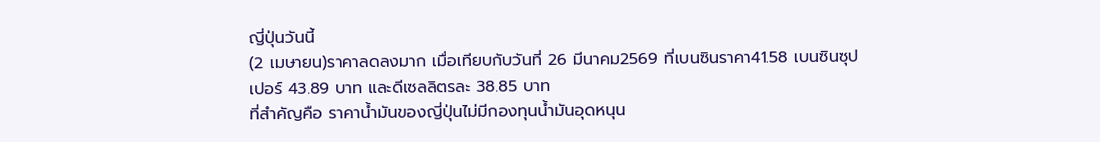ญี่ปุ่นวันนี้
(2 เมษายน)ราคาลดลงมาก เมื่อเทียบกับวันที่ 26 มีนาคม2569 ที่เบนซินราคา41.58 เบนซินซุปเปอร์ 43.89 บาท และดีเซลลิตรละ 38.85 บาท
ที่สำคัญคือ ราคาน้ำมันของญี่ปุ่นไม่มีกองทุนน้ำมันอุดหนุน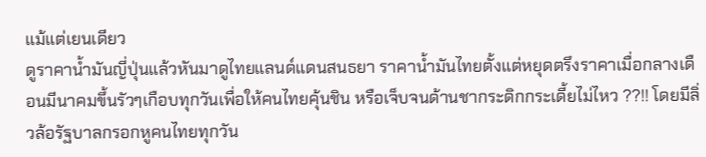แม้แต่เยนเดียว
ดูราคาน้ำมันญี่ปุ่นแล้วหันมาดูไทยแลนด์แดนสนธยา ราคาน้ำมันไทยตั้งแต่หยุดตรึงราคาเมื่อกลางเดือนมีนาคมขึ้นรัวๆเกือบทุกวันเพื่อให้คนไทยคุ้นชิน หรือเจ็บจนด้านชากระดิกกระเดี้ยไม่ไหว ??!! โดยมีลิ่วล้อรัฐบาลกรอกหูคนไทยทุกวัน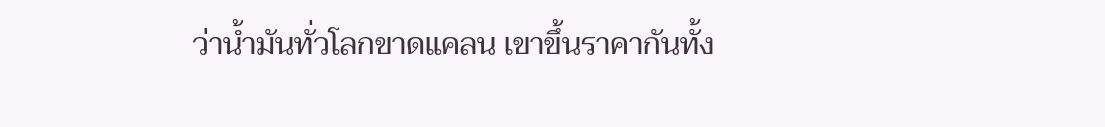ว่าน้ำมันทั่วโลกขาดแคลน เขาขึ้นราคากันทั้ง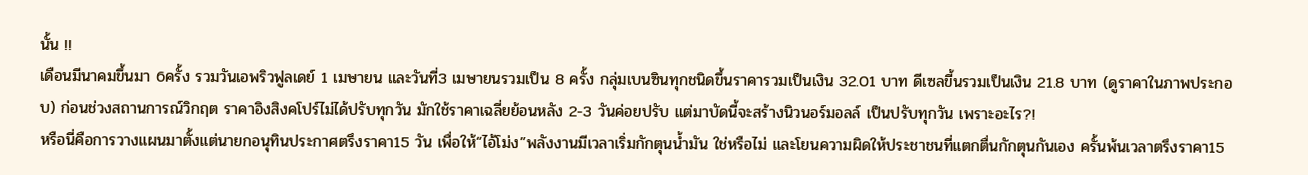นั้น !!
เดือนมีนาคมขึ้นมา 6ครั้ง รวมวันเอพริวฟูลเดย์ 1 เมษายน และวันที่3 เมษายนรวมเป็น 8 ครั้ง กลุ่มเบนซินทุกชนิดขึ้นราคารวมเป็นเงิน 32.01 บาท ดีเซลขี้นรวมเป็นเงิน 21.8 บาท (ดูราคาในภาพประกอบ) ก่อนช่วงสถานการณ์วิกฤต ราคาอิงสิงคโปร์ไม่ได้ปรับทุกวัน มักใช้ราคาเฉลี่ยย้อนหลัง 2-3 วันค่อยปรับ แต่มาบัดนี้จะสร้างนิวนอร์มอลล์ เป็นปรับทุกวัน เพราะอะไร?!
หรือนี่คือการวางแผนมาตั้งแต่นายกอนุทินประกาศตรึงราคา15 วัน เพื่อให้“ไอ้โม่ง”พลังงานมีเวลาเริ่มกักตุนน้ำมัน ใช่หรือไม่ และโยนความผิดให้ประชาชนที่แตกตื่นกักตุนกันเอง ครั้นพ้นเวลาตรึงราคา15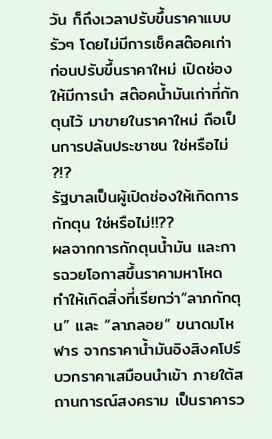วัน ก็ถึงเวลาปรับขึ้นราคาแบบรัวๆ โดยไม่มีการเช็คสต๊อคเก่า ก่อนปรับขึ้นราคาใหม่ เปิดช่องให้มีการนำ สต๊อคน้ำมันเก่าที่กักตุนไว้ มาขายในราคาใหม่ ถือเป็นการปล้นประชาชน ใช่หรือไม่ ?!?
รัฐบาลเป็นผู้เปิดช่องให้เกิดการกักตุน ใช่หรือไม่!!??
ผลจากการกักตุนน้ำมัน และการฉวยโอกาสขึ้นราคามหาโหด ทำให้เกิดสิ่งที่เรียกว่า“ลาภกักตุน” และ “ลาภลอย“ ขนาดมโหฬาร จากราคาน้ำมันอิงสิงคโปร์บวกราคาเสมือนนำเข้า ภายใต้สถานการณ์สงคราม เป็นราคารว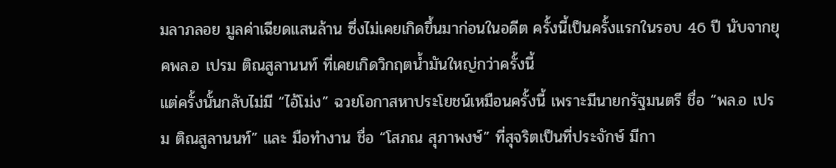มลาภลอย มูลค่าเฉียดแสนล้าน ซึ่งไม่เคยเกิดขึ้นมาก่อนในอดีต ครั้งนี้เป็นครั้งแรกในรอบ 46 ปี นับจากยุคพล.อ เปรม ติณสูลานนท์ ที่เคยเกิดวิกฤตน้ำมันใหญ่กว่าครั้งนี้
แต่ครั้งนั้นกลับไม่มี “ไอ้โม่ง” ฉวยโอกาสหาประโยชน์เหมือนครั้งนี้ เพราะมีนายกรัฐมนตรี ชื่อ “พล.อ เปรม ติณสูลานนท์” และ มือทำงาน ชื่อ “โสภณ สุภาพงษ์” ที่สุจริตเป็นที่ประจักษ์ มีกา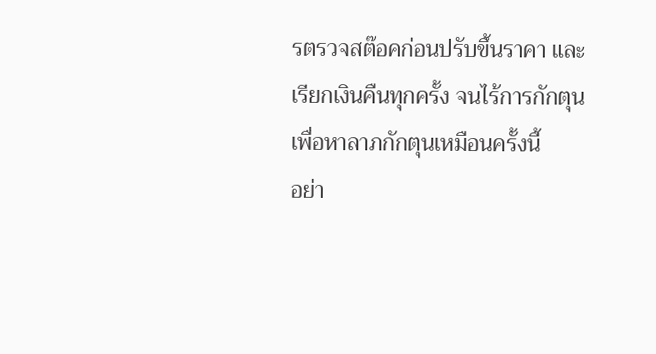รตรวจสต๊อคก่อนปรับขึ้นราคา และเรียกเงินคืนทุกครั้ง จนไร้การกักตุนเพื่อหาลาภกักตุนเหมือนครั้งนี้
อย่า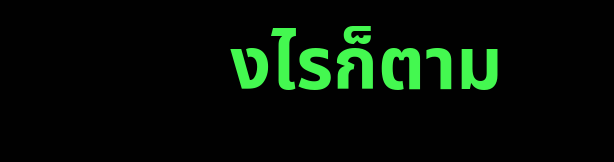งไรก็ตาม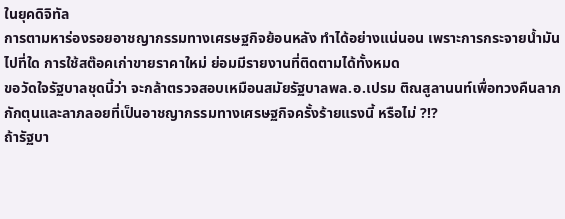ในยุคดิจิทัล
การตามหาร่องรอยอาชญากรรมทางเศรษฐกิจย้อนหลัง ทำได้อย่างแน่นอน เพราะการกระจายน้ำมันไปที่ใด การใช้สต๊อคเก่าขายราคาใหม่ ย่อมมีรายงานที่ติดตามได้ทั้งหมด
ขอวัดใจรัฐบาลชุดนี้ว่า จะกล้าตรวจสอบเหมือนสมัยรัฐบาลพล.อ.เปรม ติณสูลานนท์เพื่อทวงคืนลาภกักตุนและลาภลอยที่เป็นอาชญากรรมทางเศรษฐกิจครั้งร้ายแรงนี้ หรือไม่ ?!?
ถ้ารัฐบา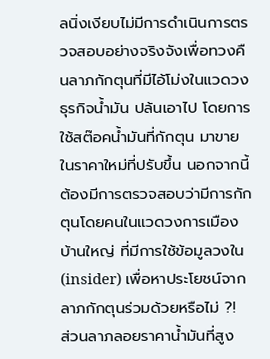ลนิ่งเงียบไม่มีการดำเนินการตรวจสอบอย่างจริงจังเพื่อทวงคืนลาภกักตุนที่มีไอ้โม่งในแวดวงธุรกิจน้ำมัน ปล้นเอาไป โดยการใช้สต๊อคน้ำมันที่กักตุน มาขายในราคาใหม่ที่ปรับขึ้น นอกจากนี้ต้องมีการตรวจสอบว่ามีการกักตุนโดยคนในแวดวงการเมือง บ้านใหญ่ ที่มีการใช้ข้อมูลวงใน (insider) เพื่อหาประโยชน์จากลาภกักตุนร่วมด้วยหรือไม่ ?!
ส่วนลาภลอยราคาน้ำมันที่สูง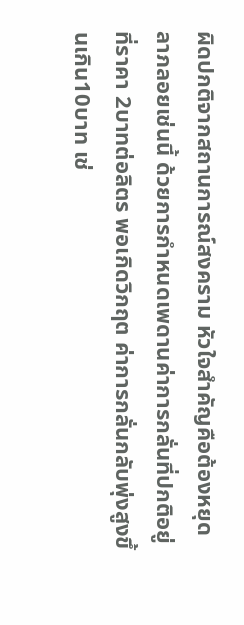ผิดปกติจากสถานการณ์สงคราม หัวใจสำคัญคือต้องหยุดลาภลอยเช่นนี้ ด้วยการกำหนดเพดานค่าการกลั่นที่ปกติอยู่ที่ราคา 2บาทต่อลิตร พอเกิดวิกฤต ค่าการกลั่นกลับพุ่งสูงขึ้นเกิน10บาท เช่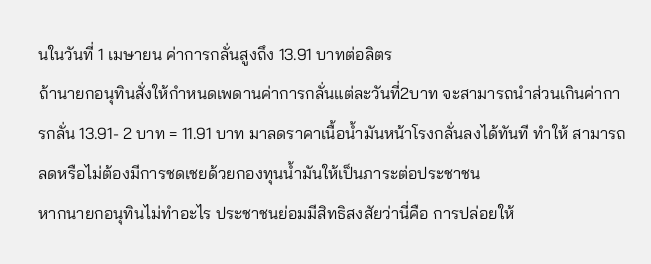นในวันที่ 1 เมษายน ค่าการกลั่นสูงถึง 13.91 บาทต่อลิตร
ถ้านายกอนุทินสั่งให้กำหนดเพดานค่าการกลั่นแต่ละวันที่2บาท จะสามารถนำส่วนเกินค่าการกลั่น 13.91- 2 บาท = 11.91 บาท มาลดราคาเนื้อน้ำมันหน้าโรงกลั่นลงได้ทันที ทำให้ สามารถลดหรือไม่ต้องมีการชดเชยด้วยกองทุนน้ำมันให้เป็นภาระต่อประชาชน
หากนายกอนุทินไม่ทำอะไร ประชาชนย่อมมีสิทธิสงสัยว่านี่คือ การปล่อยให้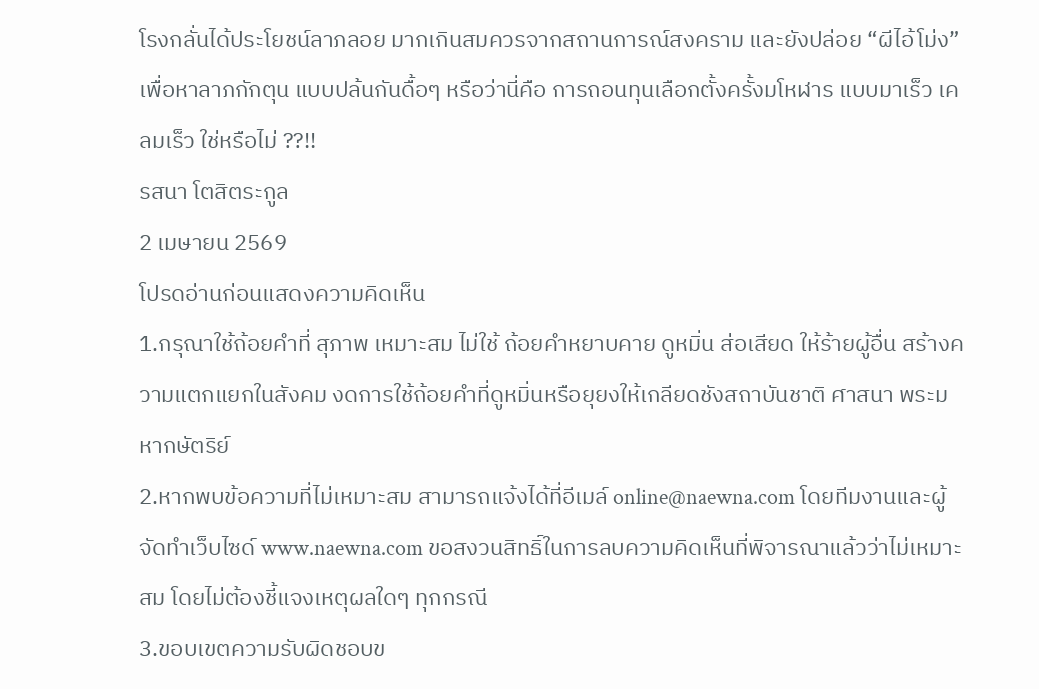โรงกลั่นได้ประโยชน์ลาภลอย มากเกินสมควรจากสถานการณ์สงคราม และยังปล่อย “ผีไอ้โม่ง” เพื่อหาลาภกักตุน แบบปล้นกันดื้อๆ หรือว่านี่คือ การถอนทุนเลือกตั้งครั้งมโหฬาร แบบมาเร็ว เคลมเร็ว ใช่หรือไม่ ??!!
รสนา โตสิตระกูล
2 เมษายน 2569
โปรดอ่านก่อนแสดงความคิดเห็น
1.กรุณาใช้ถ้อยคำที่ สุภาพ เหมาะสม ไม่ใช้ ถ้อยคำหยาบคาย ดูหมิ่น ส่อเสียด ให้ร้ายผู้อื่น สร้างความแตกแยกในสังคม งดการใช้ถ้อยคำที่ดูหมิ่นหรือยุยงให้เกลียดชังสถาบันชาติ ศาสนา พระมหากษัตริย์
2.หากพบข้อความที่ไม่เหมาะสม สามารถแจ้งได้ที่อีเมล์ online@naewna.com โดยทีมงานและผู้จัดทำเว็บไซด์ www.naewna.com ขอสงวนสิทธิ์ในการลบความคิดเห็นที่พิจารณาแล้วว่าไม่เหมาะสม โดยไม่ต้องชี้แจงเหตุผลใดๆ ทุกกรณี
3.ขอบเขตความรับผิดชอบข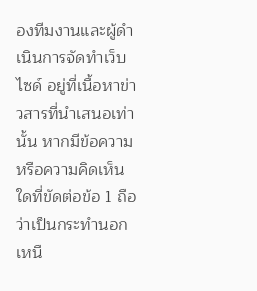องทีมงานและผู้ดำเนินการจัดทำเว็บไซด์ อยู่ที่เนื้อหาข่าวสารที่นำเสนอเท่านั้น หากมีข้อความหรือความคิดเห็นใดที่ขัดต่อข้อ 1 ถือว่าเป็นกระทำนอกเหนื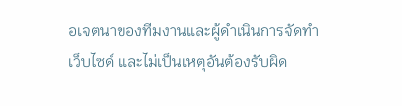อเจตนาของทีมงานและผู้ดำเนินการจัดทำเว็บไซด์ และไม่เป็นเหตุอันต้องรับผิด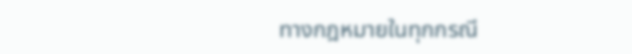ทางกฎหมายในทุกกรณี